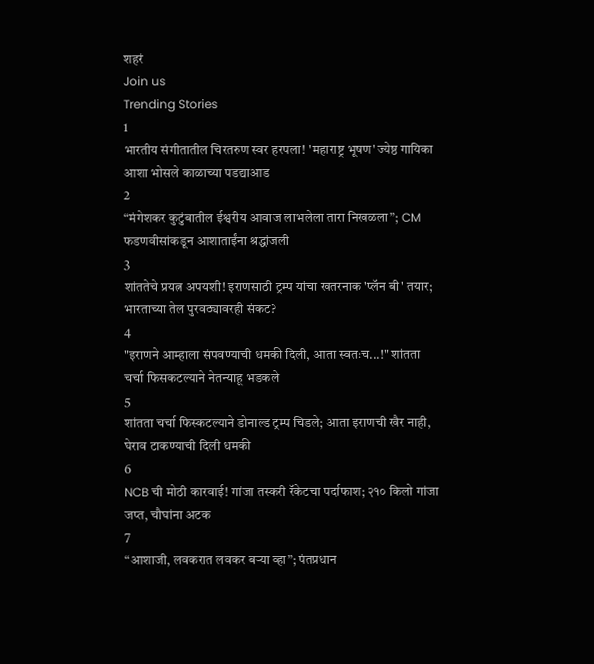शहरं
Join us
Trending Stories
1
भारतीय संगीतातील चिरतरुण स्वर हरपला! 'महाराष्ट्र भूषण' ज्येष्ठ गायिका आशा भोसले काळाच्या पडद्याआड
2
“मंगेशकर कुटुंबातील ईश्वरीय आवाज लाभलेला तारा निखळला”; CM फडणवीसांकडून आशाताईंना श्रद्धांजली
3
शांततेचे प्रयत्न अपयशी! इराणसाठी ट्रम्प यांचा खतरनाक 'प्लॅन बी' तयार; भारताच्या तेल पुरवठ्यावरही संकट?
4
"इराणने आम्हाला संपवण्याची धमकी दिली, आता स्वतःच...!" शांतता चर्चा फिसकटल्याने नेतन्याहू भडकले
5
शांतता चर्चा फिस्कटल्याने डोनाल्ड ट्रम्प चिडले; आता इराणची खैर नाही, घेराव टाकण्याची दिली धमकी
6
NCB ची मोठी कारवाई! गांजा तस्करी रॅकेटचा पर्दाफाश; २१० किलो गांजा जप्त, चौघांना अटक
7
“आशाजी, लवकरात लवकर बऱ्या व्हा”; पंतप्रधान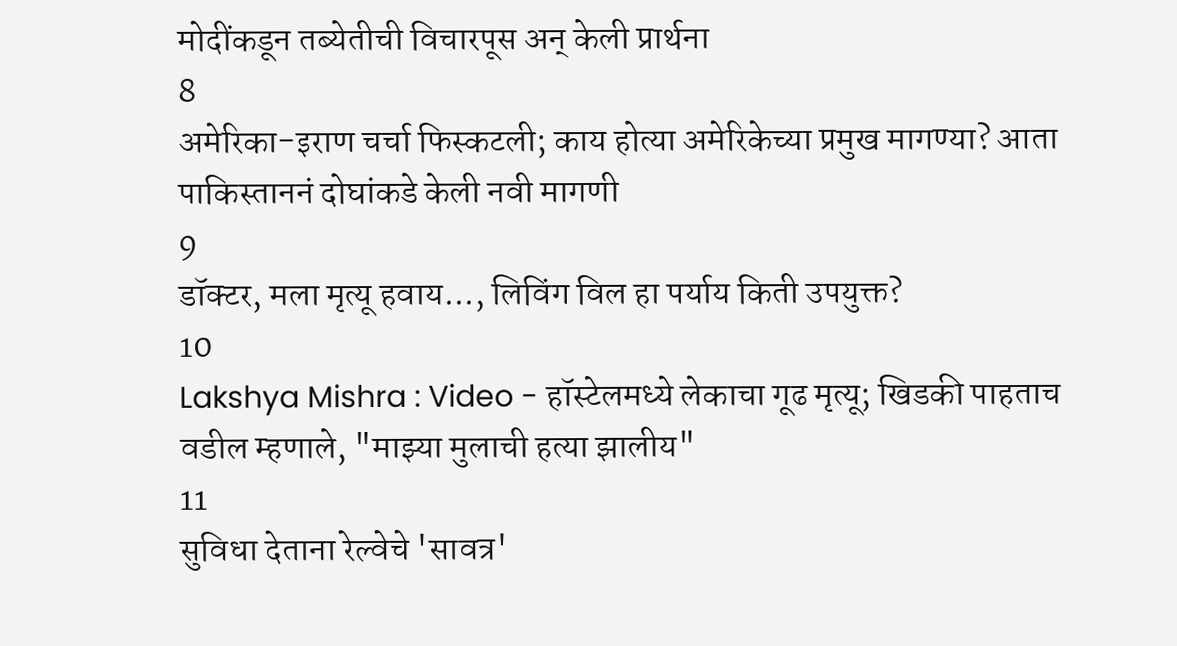मोदींकडून तब्येतीची विचारपूस अन् केली प्रार्थना
8
अमेरिका-इराण चर्चा फिस्कटली; काय होत्या अमेरिकेच्या प्रमुख मागण्या? आता पाकिस्ताननं दोघांकडे केली नवी मागणी
9
डॉक्टर, मला मृत्यू हवाय..., लिविंग विल हा पर्याय किती उपयुक्त?
10
Lakshya Mishra : Video - हॉस्टेलमध्ये लेकाचा गूढ मृत्यू; खिडकी पाहताच वडील म्हणाले, "माझ्या मुलाची हत्या झालीय"
11
सुविधा देताना रेल्वेचे 'सावत्र'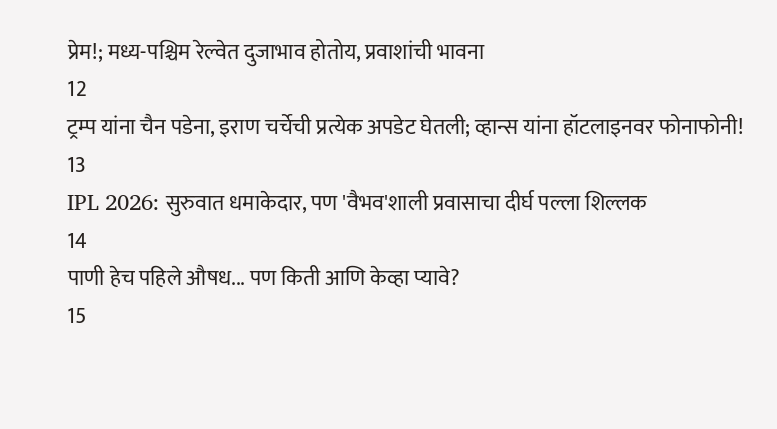प्रेम!; मध्य-पश्चिम रेल्वेत दुजाभाव होतोय, प्रवाशांची भावना
12
ट्रम्प यांना चैन पडेना, इराण चर्चेची प्रत्येक अपडेट घेतली; व्हान्स यांना हॉटलाइनवर फोनाफोनी!
13
IPL 2026: सुरुवात धमाकेदार, पण 'वैभव'शाली प्रवासाचा दीर्घ पल्ला शिल्लक
14
पाणी हेच पहिले औषध... पण किती आणि केव्हा प्यावे?
15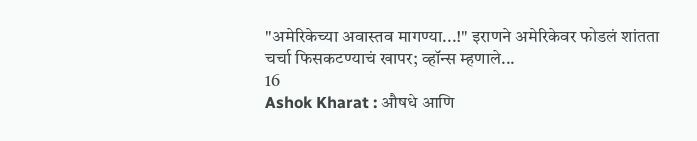"अमेरिकेच्या अवास्तव मागण्या...!" इराणने अमेरिकेवर फोडलं शांतता चर्चा फिसकटण्याचं खापर; व्हॉन्स म्हणाले...
16
Ashok Kharat : औषधे आणि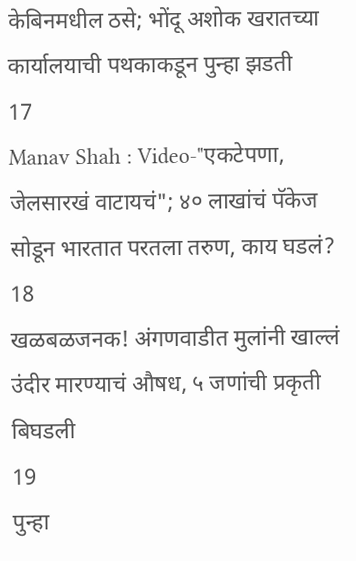केबिनमधील ठसे; भोंदू अशोक खरातच्या कार्यालयाची पथकाकडून पुन्हा झडती
17
Manav Shah : Video-"एकटेपणा, जेलसारखं वाटायचं"; ४० लाखांचं पॅकेज सोडून भारतात परतला तरुण, काय घडलं?
18
खळबळजनक! अंगणवाडीत मुलांनी खाल्लं उंदीर मारण्याचं औषध, ५ जणांची प्रकृती बिघडली
19
पुन्हा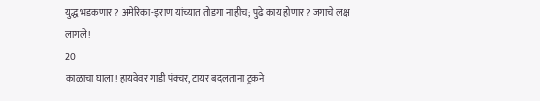युद्ध भडकणार? अमेरिका-इराण यांच्यात तोडगा नाहीच; पुढे काय होणार? जगाचे लक्ष लागले!
20
काळाचा घाला! हायवेवर गाडी पंक्चर, टायर बदलताना ट्रकने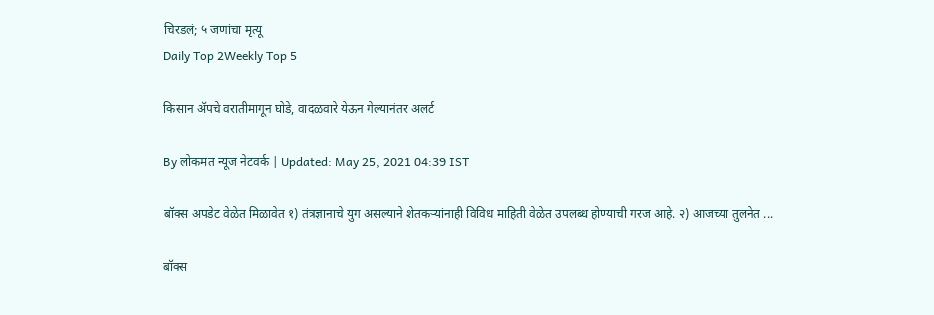चिरडलं; ५ जणांचा मृत्यू
Daily Top 2Weekly Top 5

किसान ॲपचे वरातीमागून घोडे, वादळवारे येऊन गेल्यानंतर अलर्ट

By लोकमत न्यूज नेटवर्क | Updated: May 25, 2021 04:39 IST

बॉक्स अपडेट वेळेत मिळावेत १) तंत्रज्ञानाचे युग असल्याने शेतकऱ्यांनाही विविध माहिती वेळेत उपलब्ध होण्याची गरज आहे. २) आजच्या तुलनेत ...

बॉक्स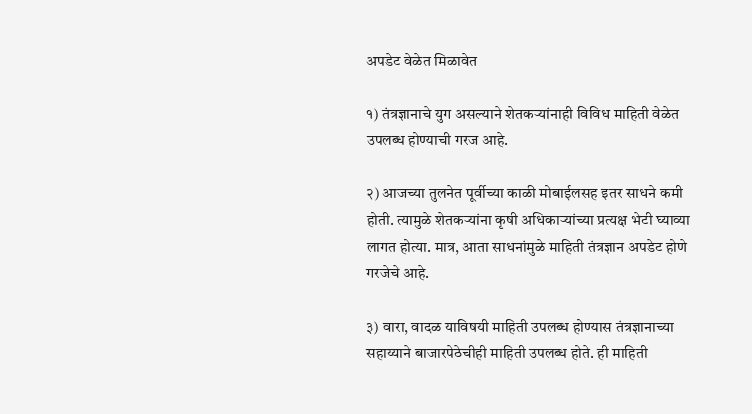अपडेट वेळेत मिळावेत

१) तंत्रज्ञानाचे युग असल्याने शेतकऱ्यांनाही विविध माहिती वेळेत उपलब्ध होण्याची गरज आहे.

२) आजच्या तुलनेत पूर्वीच्या काळी मोबाईलसह इतर साधने कमी होती. त्यामुळे शेतकऱ्यांना कृषी अधिकाऱ्यांच्या प्रत्यक्ष भेटी घ्याव्या लागत होत्या. मात्र, आता साधनांमुळे माहिती तंत्रज्ञान अपडेट होणे गरजेचे आहे.

३) वारा, वादळ याविषयी माहिती उपलब्ध होण्यास तंत्रज्ञानाच्या सहाय्याने बाजारपेठेचीही माहिती उपलब्ध होते. ही माहिती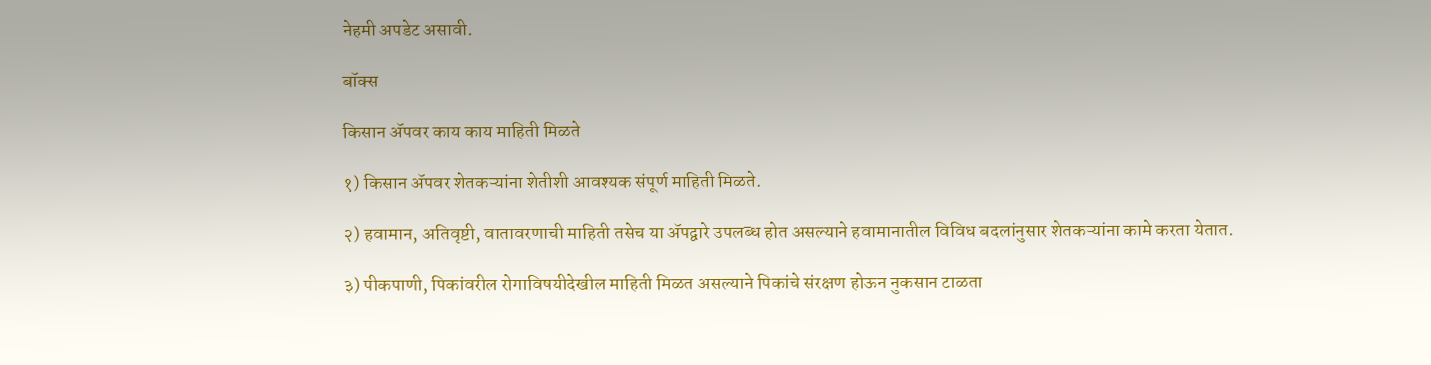नेहमी अपडेट असावी.

बॉक्स

किसान ॲपवर काय काय माहिती मिळते

१) किसान ॲपवर शेतकऱ्यांना शेतीशी आवश्यक संपूर्ण माहिती मिळते.

२) हवामान, अतिवृष्टी, वातावरणाची माहिती तसेच या ॲपद्वारे उपलब्ध होत असल्याने हवामानातील विविध बदलांनुसार शेतकऱ्यांना कामे करता येतात.

३) पीकपाणी, पिकांवरील रोगाविषयीदेखील माहिती मिळत असल्याने पिकांचे संरक्षण होऊन नुकसान टाळता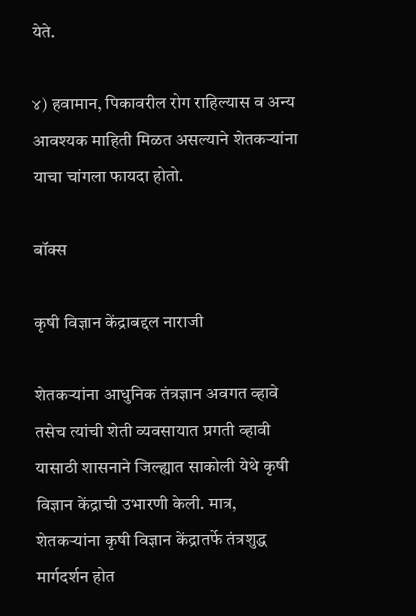येते.

४) हवामान, पिकावरील रोग राहिल्यास व अन्य आवश्यक माहिती मिळत असल्याने शेतकऱ्यांना याचा चांगला फायदा होतो.

बॉक्स

कृषी विज्ञान केंद्राबद्दल नाराजी

शेतकऱ्यांना आधुनिक तंत्रज्ञान अवगत व्हावे तसेच त्यांची शेती व्यवसायात प्रगती व्हावी यासाठी शासनाने जिल्ह्यात साकोली येथे कृषी विज्ञान केंद्राची उभारणी केली. मात्र, शेतकऱ्यांना कृषी विज्ञान केंद्रातर्फे तंत्रशुद्ध मार्गदर्शन होत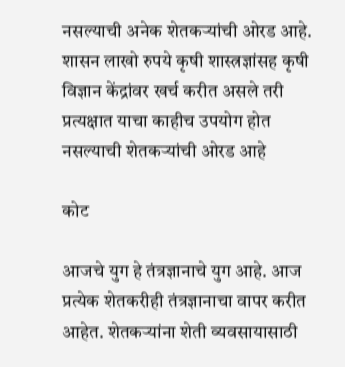नसल्याची अनेक शेतकऱ्यांची ओरड आहे. शासन लाखो रुपये कृषी शास्त्रज्ञांसह कृषी विज्ञान केंद्रांवर खर्च करीत असले तरी प्रत्यक्षात याचा काहीच उपयोग होत नसल्याची शेतकऱ्यांची ओरड आहे

कोट

आजचे युग हे तंत्रज्ञानाचे युग आहे. आज प्रत्येक शेतकरीही तंत्रज्ञानाचा वापर करीत आहेत. शेतकऱ्यांना शेती व्यवसायासाठी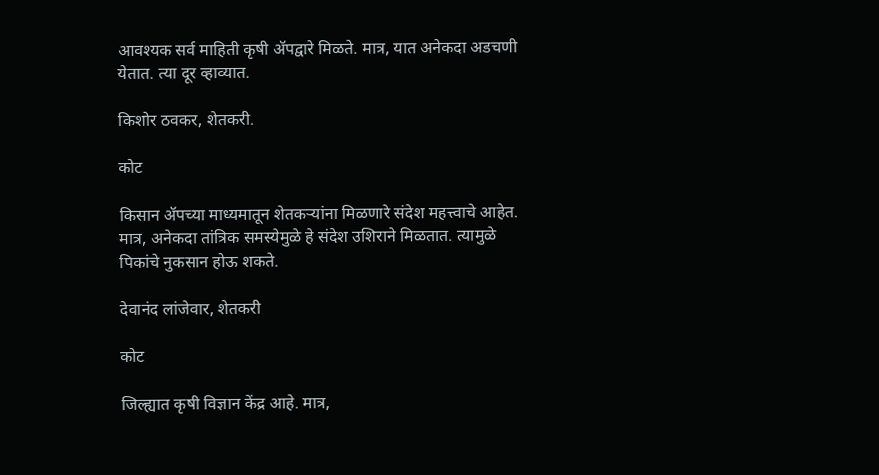आवश्यक सर्व माहिती कृषी ॲपद्वारे मिळते. मात्र, यात अनेकदा अडचणी येतात. त्या दूर व्हाव्यात.

किशोर ठवकर, शेतकरी.

कोट

किसान ॲपच्या माध्यमातून शेतकऱ्यांना मिळणारे संदेश महत्त्वाचे आहेत. मात्र, अनेकदा तांत्रिक समस्येमुळे हे संदेश उशिराने मिळतात. त्यामुळे पिकांचे नुकसान होऊ शकते.

देवानंद लांजेवार, शेतकरी

कोट

जिल्ह्यात कृषी विज्ञान केंद्र आहे. मात्र,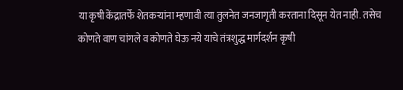या कृषी केंद्रातर्फे शेतकऱ्यांना म्हणावी त्या तुलनेत जनजागृती करताना दिसून येत नाही. तसेच कोणते वाण चांगले व कोणते घेऊ नये याचे तंत्रशुद्ध मार्गदर्शन कृषी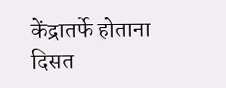केंद्रातर्फे होताना दिसत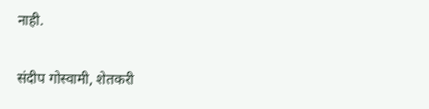नाही.

संदीप गोस्वामी, शेतकरी